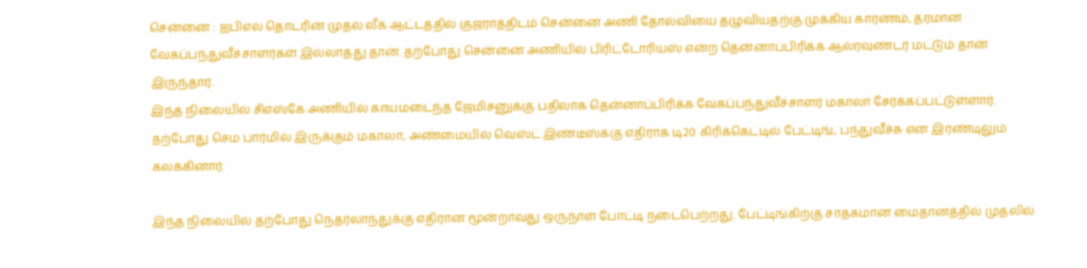சென்னை : ஐபிஎல் தொடரின் முதல் லீக் ஆட்டத்தில் குஜராத்திடம் சென்னை அணி தோல்வியை தழுவியதற்கு முக்கிய காரணம், தரமான வேகப்பந்துவீச்சாளர்கள் இல்லாதது தான். தற்போது சென்னை அணியில் பிரிட்டோரியஸ் என்ற தென்னாப்பிரிக்க ஆல்ரவுண்டர் மட்டும் தான் இருந்தார்.
இந்த நிலையில் சிஎஸ்கே அணியில் காயமடைந்த ஜேமிசனுக்கு பதிலாக தென்னாப்பிரிக்க வேகப்பந்துவீச்சாளர் மகாலா சேர்க்கப்பட்டுள்ளார். தற்போது செம பார்மில் இருக்கும் மகாலா, அண்மையில் வெஸ்ட் இண்டீஸ்க்கு எதிராக டி20 கிரிக்கெட்டில் பேட்டிங், பந்துவீச்சு என இரண்டிலும் கலக்கினார்.

இந்த நிலையில் தற்போது நெதர்லாந்துக்கு எதிரான மூன்றாவது ஒருநாள் போட்டி நடைபெற்றது. பேட்டிங்கிற்கு சாதகமான மைதானத்தில் முதலில்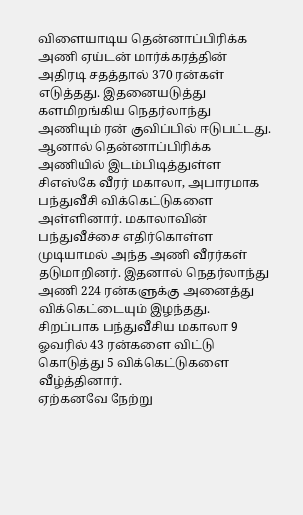விளையாடிய தென்னாப்பிரிக்க அணி ஏய்டன் மார்க்கரத்தின் அதிரடி சதத்தால் 370 ரன்கள் எடுத்தது. இதனையடுத்து களமிறங்கிய நெதர்லாந்து அணியும் ரன் குவிப்பில் ஈடுபட்டது.
ஆனால் தென்னாப்பிரிக்க அணியில் இடம்பிடித்துள்ள சிஎஸ்கே வீரர் மகாலா, அபாரமாக பந்துவீசி விக்கெட்டுகளை அள்ளினார். மகாலாவின் பந்துவீச்சை எதிர்கொள்ள முடியாமல் அந்த அணி வீரர்கள் தடுமாறினர். இதனால் நெதர்லாந்து அணி 224 ரன்களுக்கு அனைத்து விக்கெட்டையும் இழந்தது. சிறப்பாக பந்துவீசிய மகாலா 9 ஓவரில் 43 ரன்களை விட்டு கொடுத்து 5 விக்கெட்டுகளை வீழ்த்தினார்.
ஏற்கனவே நேற்று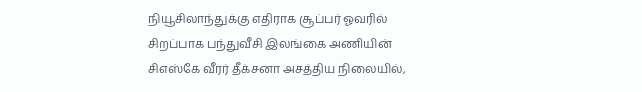நியூசிலாந்துக்கு எதிராக சூப்பர் ஓவரில் சிறப்பாக பந்துவீசி இலங்கை அணியின் சிஎஸ்கே வீரர் தீக்சனா அசத்திய நிலையில்,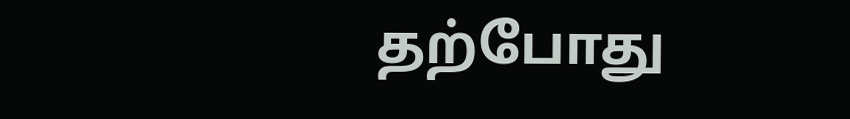தற்போது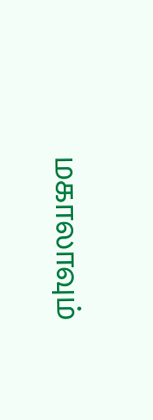மகாலாவும்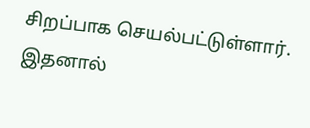சிறப்பாக செயல்பட்டுள்ளார். இதனால்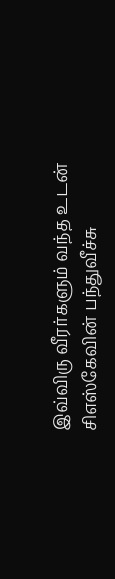இவ்விரு வீரர்களும் வந்த உடன் சிஎஸ்கேவின் பந்துவீச்சு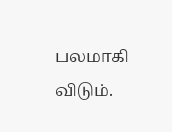பலமாகி விடும்.